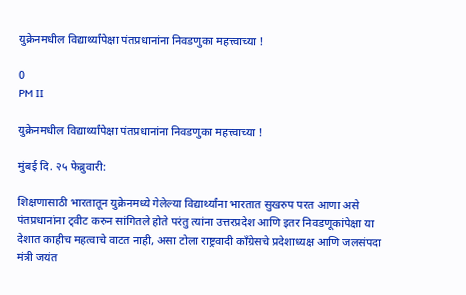युक्रेनमधील विद्यार्थ्यांपेक्षा पंतप्रधानांना निवडणुका महत्त्वाच्या !

0
PM II

युक्रेनमधील विद्यार्थ्यांपेक्षा पंतप्रधानांना निवडणुका महत्त्वाच्या !

मुंबई दि. २५ फेब्रुवारी:

शिक्षणासाठी भारतातून युक्रेनमध्ये गेलेल्या विद्यार्थ्यांना भारतात सुखरुप परत आणा असे पंतप्रधानांना ट्वीट करुन सांगितले होते परंतु त्यांना उत्तरप्रदेश आणि इतर निवडणूकांपेक्षा या देशात काहीच महत्वाचे वाटत नाही, असा टोला राष्ट्रवादी काँग्रेसचे प्रदेशाध्यक्ष आणि जलसंपदा मंत्री जयंत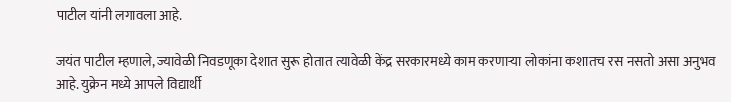पाटील यांनी लगावला आहे.

जयंत पाटील म्हणाले, ज्यावेळी निवडणूका देशात सुरू होतात त्यावेळी केंद्र सरकारमध्ये काम करणाऱ्या लोकांना कशातच रस नसतो असा अनुभव आहे. युक्रेन मध्ये आपले विद्यार्थी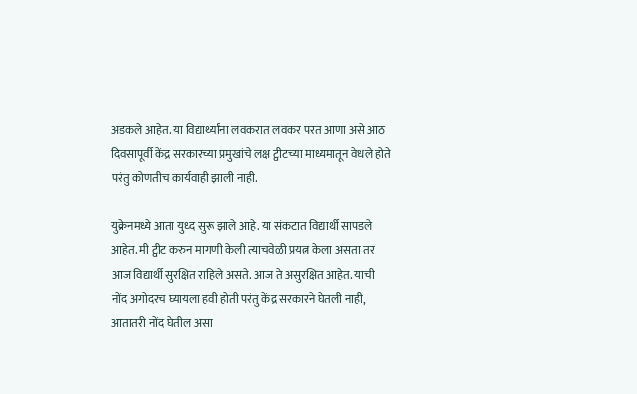अडकले आहेत. या विद्यार्थ्यांना लवकरात लवकर परत आणा असे आठ दिवसापूर्वी केंद्र सरकारच्या प्रमुखांचे लक्ष ट्वीटच्या माध्यमातून वेधले होते परंतु कोणतीच कार्यवाही झाली नाही.

युक्रेनमध्ये आता युध्द सुरू झाले आहे. या संकटात विद्यार्थी सापडले आहेत. मी ट्वीट करुन मागणी केली त्याचवेळी प्रयत्न केला असता तर आज विद्यार्थी सुरक्षित राहिले असते. आज ते असुरक्षित आहेत. याची नोंद अगोदरच घ्यायला हवी होती परंतु केंद्र सरकारने घेतली नाही, आतातरी नोंद घेतील असा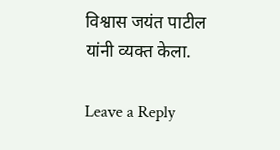विश्वास जयंत पाटील यांनी व्यक्त केला.

Leave a Reply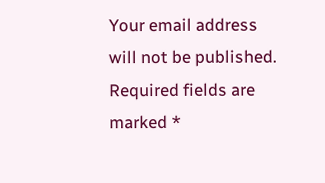Your email address will not be published. Required fields are marked *